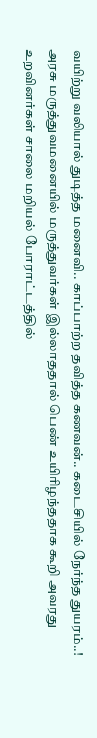வயிற்று வலியால் துடித்த மனைவி.. காப்பாற்ற தவித்த கணவன்.. கடைசியில் நேர்ந்த துயரம்..!
அரசு மருத்துவமனையில் மருத்துவர்கள் இல்லாததால் பெண் உயிரிழந்ததாக கூறி அவரது உறவினர்கள் சாலை மறியல் போராட்டத்தில்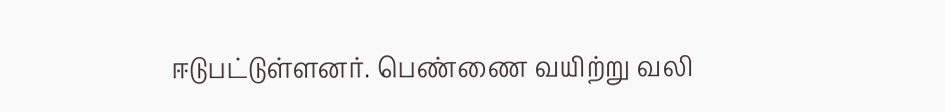ஈடுபட்டுள்ளனர். பெண்ணை வயிற்று வலி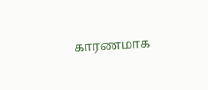காரணமாக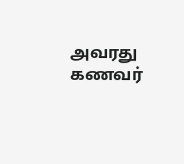அவரது கணவர்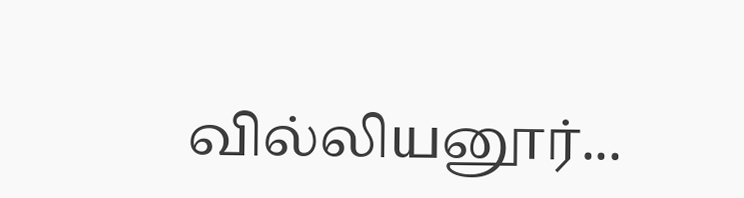வில்லியனூர்...